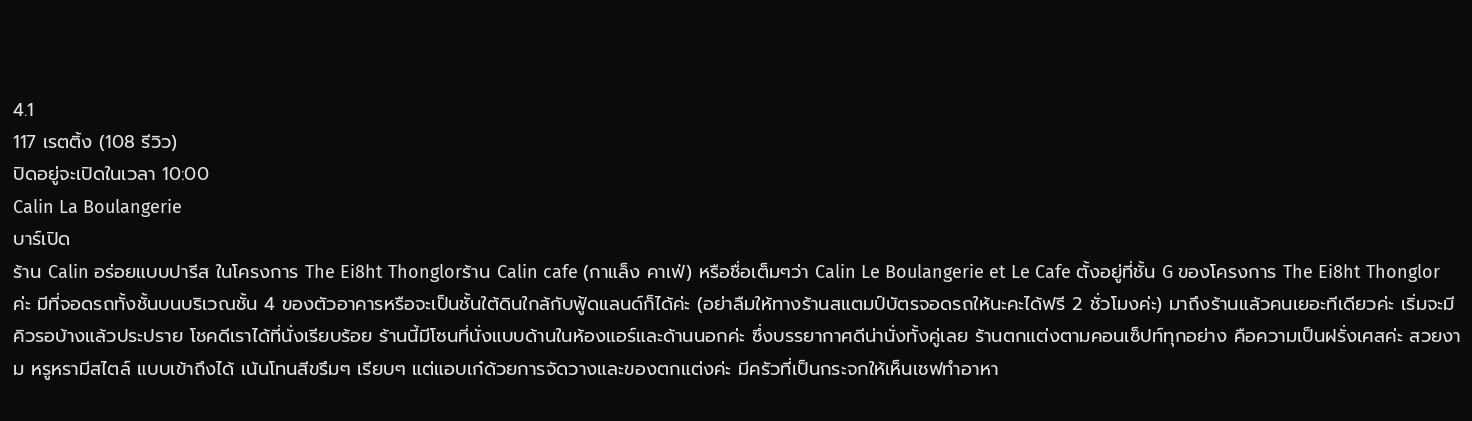4.1
117 เรตติ้ง (108 รีวิว)
ปิดอยู่จะเปิดในเวลา 10:00
Calin La Boulangerie
บาร์เปิด
ร้าน Calin อร่อยแบบปารีส ในโครงการ The Ei8ht Thonglorร้าน Calin cafe (กาแล็ง คาเฟ่) หรือชื่อเต็มๆว่า Calin Le Boulangerie et Le Cafe ตั้งอยู่ที่ชั้น G ของโครงการ The Ei8ht Thonglor ค่ะ มีที่จอดรถทั้งชั้นบนบริเวณชั้น 4 ของตัวอาคารหรือจะเป็นชั้นใต้ดินใกล้กับฟู้ดแลนด์ก็ได้ค่ะ (อย่าลืมให้ทางร้านสแตมป์บัตรจอดรถให้นะคะได้ฟรี 2 ชั่วโมงค่ะ) มาถึงร้านแล้วคนเยอะทีเดียวค่ะ เริ่มจะมีคิวรอบ้างแล้วประปราย โชคดีเราได้ที่นั่งเรียบร้อย ร้านนี้มีโซนที่นั่งแบบด้านในห้องแอร์และด้านนอกค่ะ ซึ่งบรรยากาศดีน่านั่งทั้งคู่เลย ร้านตกแต่งตามคอนเซ็ปท์ทุกอย่าง คือความเป็นฝรั่งเศสค่ะ สวยงาม หรูหรามีสไตล์ แบบเข้าถึงได้ เน้นโทนสีขรึมๆ เรียบๆ แต่แอบเก๋ด้วยการจัดวางและของตกแต่งค่ะ มีครัวที่เป็นกระจกให้เห็นเชฟทำอาหา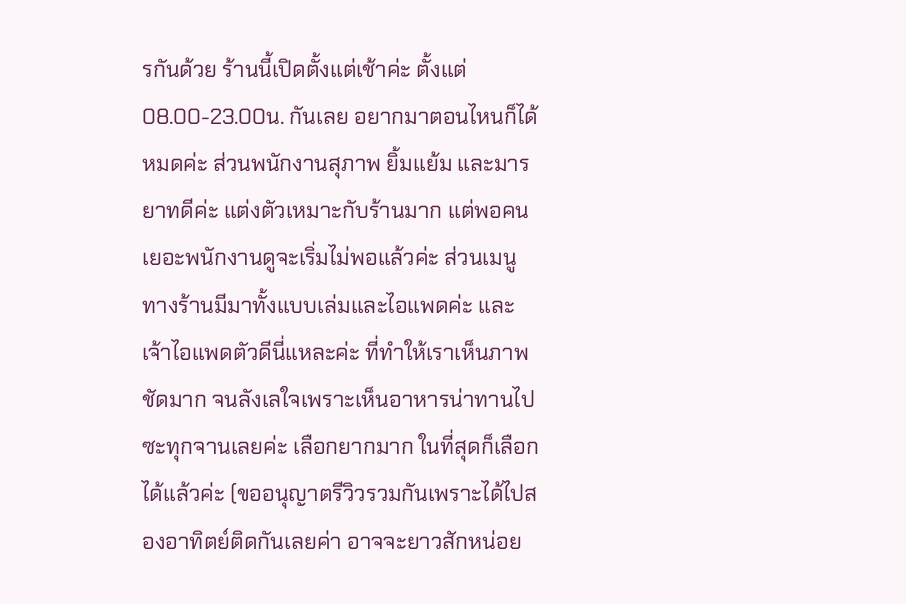รกันด้วย ร้านนี้เปิดตั้งแต่เช้าค่ะ ตั้งแต่ 08.00-23.00น. กันเลย อยากมาตอนไหนก็ได้หมดค่ะ ส่วนพนักงานสุภาพ ยิ้มแย้ม และมารยาทดีค่ะ แต่งตัวเหมาะกับร้านมาก แต่พอคนเยอะพนักงานดูจะเริ่มไม่พอแล้วค่ะ ส่วนเมนูทางร้านมีมาทั้งแบบเล่มและไอแพดค่ะ และเจ้าไอแพดตัวดีนี่แหละค่ะ ที่ทำให้เราเห็นภาพชัดมาก จนลังเลใจเพราะเห็นอาหารน่าทานไปซะทุกจานเลยค่ะ เลือกยากมาก ในที่สุดก็เลือกได้แล้วค่ะ (ขออนุญาตรีวิวรวมกันเพราะได้ไปสองอาทิตย์ติดกันเลยค่า อาจจะยาวสักหน่อย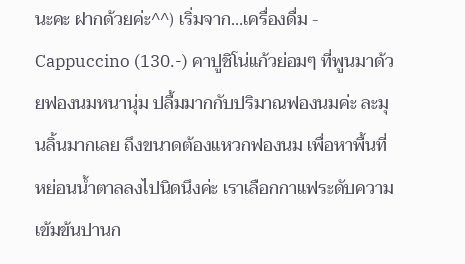นะคะ ฝากด้วยค่ะ^^) เริ่มจาก...เครื่องดื่ม - Cappuccino (130.-) คาปูชิโน่แก้วย่อมๆ ที่พูนมาด้วยฟองนมหนานุ่ม ปลื้มมากกับปริมาณฟองนมค่ะ ละมุนลิ้นมากเลย ถึงขนาดต้องแหวกฟองนม เพื่อหาพื้นที่หย่อนน้ำตาลลงไปนิดนึงค่ะ เราเลือกกาแฟระดับความเข้มข้นปานก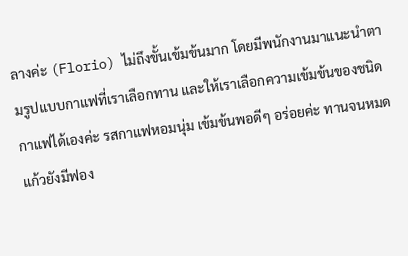ลางค่ะ (Florio) ไม่ถึงขั้นเข้มข้นมาก โดยมีพนักงานมาแนะนำตามรูปแบบกาแฟที่เราเลือกทาน และให้เราเลือกความเข้มข้นของชนิดกาแฟได้เองค่ะ รสกาแฟหอมนุ่ม เข้มข้นพอดีๆ อร่อยค่ะ ทานจนหมดแก้วยังมีฟอง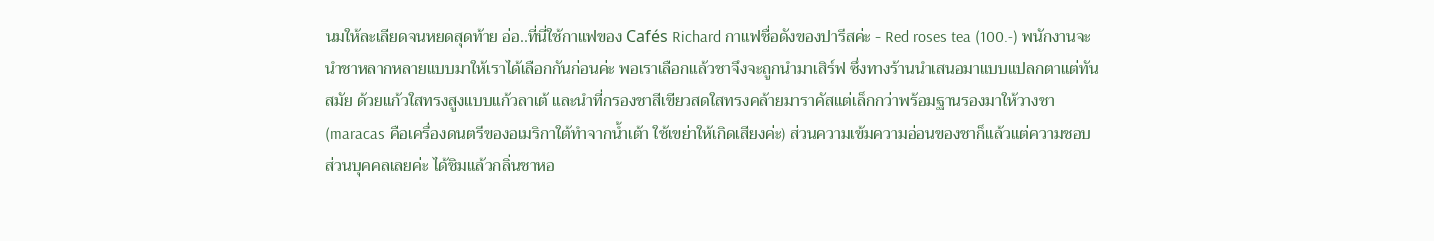นมให้ละเลียดจนหยดสุดท้าย อ่อ..ที่นี่ใช้กาแฟของ Cafés Richard กาแฟชื่อดังของปารีสค่ะ - Red roses tea (100.-) พนักงานจะนำชาหลากหลายแบบมาให้เราได้เลือกกันก่อนค่ะ พอเราเลือกแล้วชาจึงจะถูกนำมาเสิร์ฟ ซึ่งทางร้านนำเสนอมาแบบแปลกตาแต่ทันสมัย ด้วยแก้วใสทรงสูงแบบแก้วลาเต้ และนำที่กรองชาสีเขียวสดใสทรงคล้ายมาราคัสแต่เล็กกว่าพร้อมฐานรองมาให้วางชา (maracas คือเครื่องดนตรีของอเมริกาใต้ทำจากน้ำเต้า ใช้เขย่าให้เกิดเสียงค่ะ) ส่วนความเข้มความอ่อนของชาก็แล้วแต่ความชอบส่วนบุคคลเลยค่ะ ได้ชิมแล้วกลิ่นชาหอ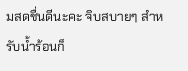มสดชื่นดีนะคะ จิบสบายๆ สำหรับน้ำร้อนก็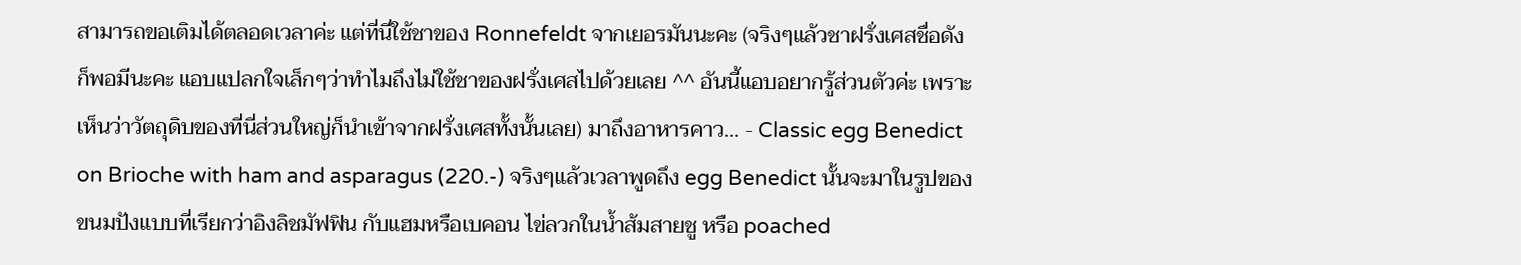สามารถขอเติมได้ตลอดเวลาค่ะ แต่ที่นี่ใช้ชาของ Ronnefeldt จากเยอรมันนะคะ (จริงๆแล้วชาฝรั่งเศสชื่อดังก็พอมีนะคะ แอบแปลกใจเล็กๆว่าทำไมถึงไม่ใช้ชาของฝรั่งเศสไปด้วยเลย ^^ อันนี้แอบอยากรู้ส่วนตัวค่ะ เพราะเห็นว่าวัตถุดิบของที่นี่ส่วนใหญ่ก็นำเข้าจากฝรั่งเศสทั้งนั้นเลย) มาถึงอาหารคาว... - Classic egg Benedict on Brioche with ham and asparagus (220.-) จริงๆแล้วเวลาพูดถึง egg Benedict นั้นจะมาในรูปของขนมปังแบบที่เรียกว่าอิงลิชมัฟฟิน กับแฮมหรือเบคอน ไข่ลวกในน้ำส้มสายชู หรือ poached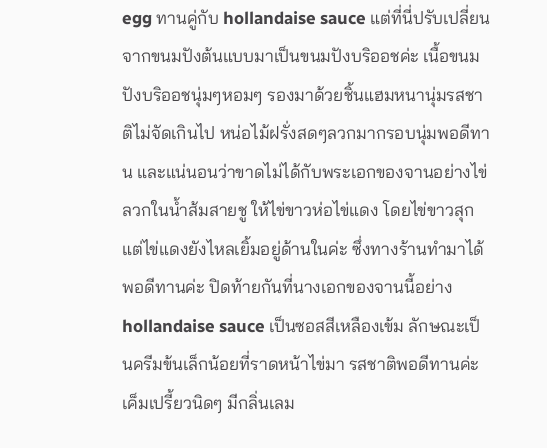egg ทานคู่กับ hollandaise sauce แต่ที่นี่ปรับเปลี่ยนจากขนมปังต้นแบบมาเป็นขนมปังบริออชค่ะ เนื้อขนมปังบริออชนุ่มๆหอมๆ รองมาด้วยชิ้นแฮมหนานุ่มรสชาติไม่จัดเกินไป หน่อไม้ฝรั่งสดๆลวกมากรอบนุ่มพอดีทาน และแน่นอนว่าขาดไม่ได้กับพระเอกของจานอย่างไข่ลวกในน้ำส้มสายชู ให้ไข่ขาวห่อไข่แดง โดยไข่ขาวสุก แต่ไข่แดงยังไหลเยิ้มอยู่ด้านในค่ะ ซึ่งทางร้านทำมาได้พอดีทานค่ะ ปิดท้ายกันที่นางเอกของจานนี้อย่าง hollandaise sauce เป็นซอสสีเหลืองเข้ม ลักษณะเป็นครีมข้นเล็กน้อยที่ราดหน้าไข่มา รสชาติพอดีทานค่ะ เค็มเปรี้ยวนิดๆ มีกลิ่นเลม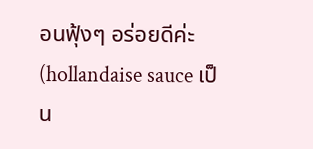อนฟุ้งๆ อร่อยดีค่ะ (hollandaise sauce เป็น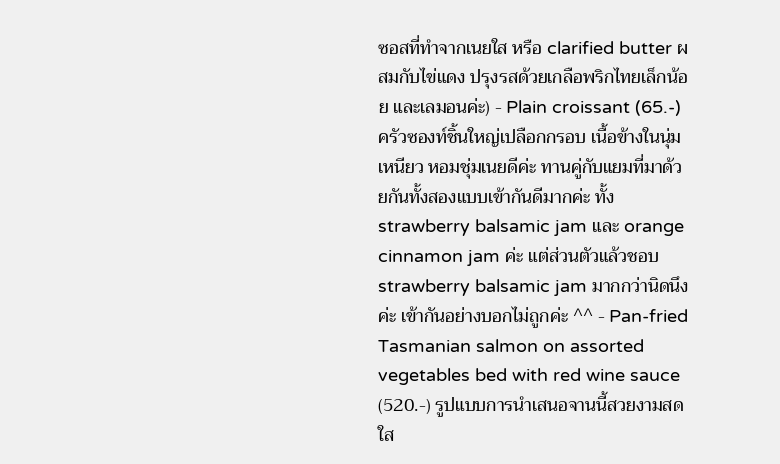ซอสที่ทำจากเนยใส หรือ clarified butter ผสมกับไข่แดง ปรุงรสด้วยเกลือพริกไทยเล็กน้อย และเลมอนค่ะ) - Plain croissant (65.-) ครัวซองท์ชิ้นใหญ่เปลือกกรอบ เนื้อข้างในนุ่ม เหนียว หอมชุ่มเนยดีค่ะ ทานคู่กับแยมที่มาด้วยกันทั้งสองแบบเข้ากันดีมากค่ะ ทั้ง strawberry balsamic jam และ orange cinnamon jam ค่ะ แต่ส่วนตัวแล้วชอบ strawberry balsamic jam มากกว่านิดนึงค่ะ เข้ากันอย่างบอกไม่ถูกค่ะ ^^ - Pan-fried Tasmanian salmon on assorted vegetables bed with red wine sauce (520.-) รูปแบบการนำเสนอจานนี้สวยงามสดใส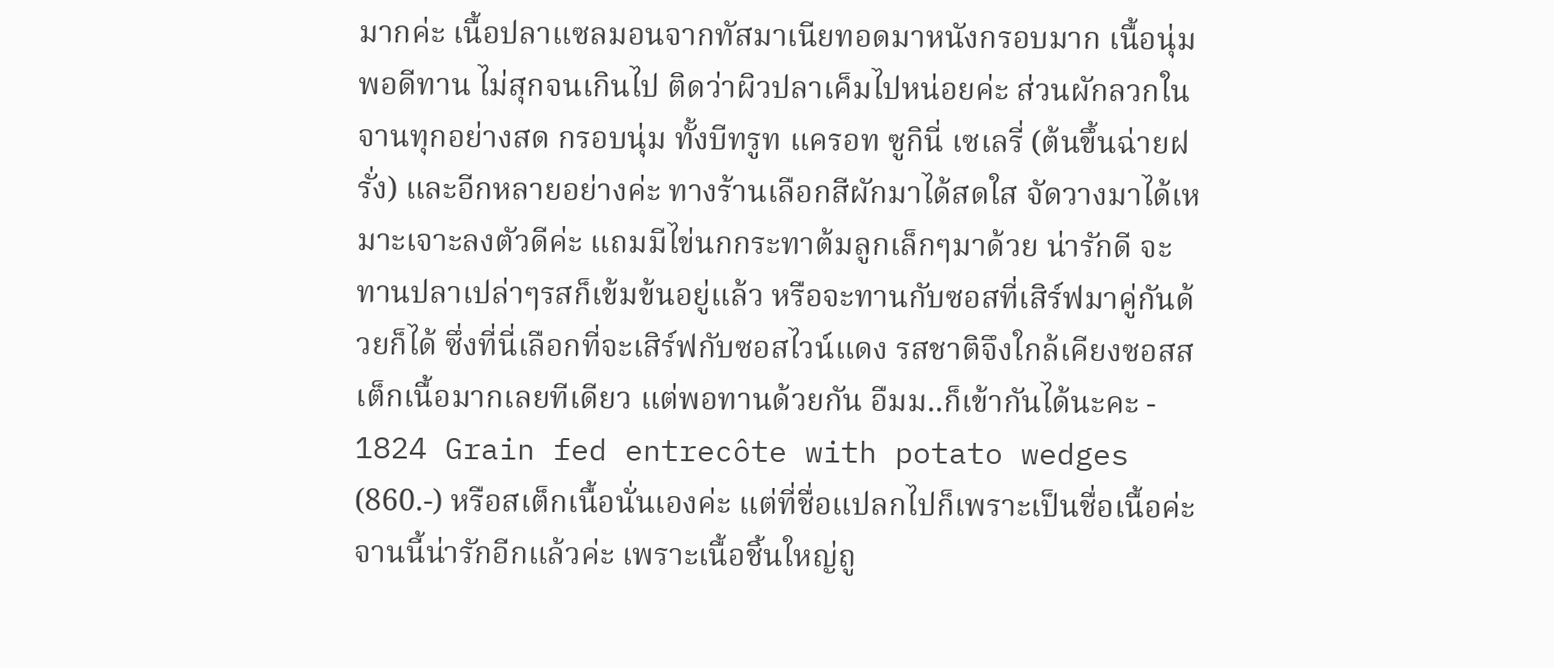มากค่ะ เนื้อปลาแซลมอนจากทัสมาเนียทอดมาหนังกรอบมาก เนื้อนุ่มพอดีทาน ไม่สุกจนเกินไป ติดว่าผิวปลาเค็มไปหน่อยค่ะ ส่วนผักลวกในจานทุกอย่างสด กรอบนุ่ม ทั้งบีทรูท แครอท ซูกินี่ เซเลรี่ (ต้นขึ้นฉ่ายฝรั่ง) และอีกหลายอย่างค่ะ ทางร้านเลือกสีผักมาได้สดใส จัดวางมาได้เหมาะเจาะลงตัวดีค่ะ แถมมีไข่นกกระทาต้มลูกเล็กๆมาด้วย น่ารักดี จะทานปลาเปล่าๆรสก็เข้มข้นอยู่แล้ว หรือจะทานกับซอสที่เสิร์ฟมาคู่กันด้วยก็ได้ ซึ่งที่นี่เลือกที่จะเสิร์ฟกับซอสไวน์แดง รสชาติจึงใกล้เคียงซอสสเต็กเนื้อมากเลยทีเดียว แต่พอทานด้วยกัน อืมม..ก็เข้ากันได้นะคะ - 1824 Grain fed entrecôte with potato wedges (860.-) หรือสเต็กเนื้อนั่นเองค่ะ แต่ที่ชื่อแปลกไปก็เพราะเป็นชื่อเนื้อค่ะ จานนี้น่ารักอีกแล้วค่ะ เพราะเนื้อชิ้นใหญ่ถู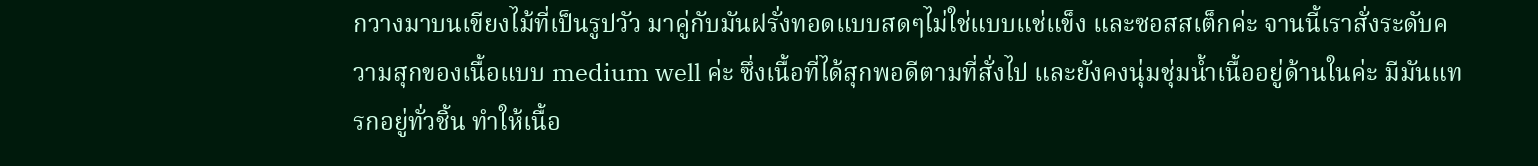กวางมาบนเขียงไม้ที่เป็นรูปวัว มาคู่กับมันฝรั่งทอดแบบสดๆไม่ใช่แบบแช่แข็ง และซอสสเต็กค่ะ จานนี้เราสั่งระดับความสุกของเนื้อแบบ medium well ค่ะ ซึ่งเนื้อที่ได้สุกพอดีตามที่สั่งไป และยังคงนุ่มชุ่มน้ำเนื้ออยู่ด้านในค่ะ มีมันแทรกอยู่ทั่วชิ้น ทำให้เนื้อ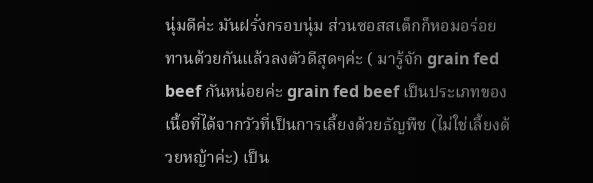นุ่มดีค่ะ มันฝรั่งกรอบนุ่ม ส่วนซอสสเต็กก็หอมอร่อย ทานด้วยกันแล้วลงตัวดีสุดๆค่ะ ( มารู้จัก grain fed beef กันหน่อยค่ะ grain fed beef เป็นประเภทของเนื้อที่ได้จากวัวที่เป็นการเลี้ยงด้วยธัญพืช (ไม่ใช่เลี้ยงด้วยหญ้าค่ะ) เป็น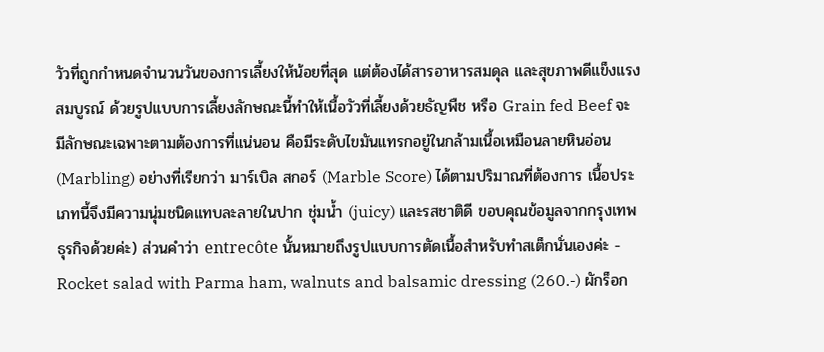วัวที่ถูกกำหนดจำนวนวันของการเลี้ยงให้น้อยที่สุด แต่ต้องได้สารอาหารสมดุล และสุขภาพดีแข็งแรงสมบูรณ์ ด้วยรูปแบบการเลี้ยงลักษณะนี้ทำให้เนื้อวัวที่เลี้ยงด้วยธัญพืช หรือ Grain fed Beef จะมีลักษณะเฉพาะตามต้องการที่แน่นอน คือมีระดับไขมันแทรกอยู่ในกล้ามเนื้อเหมือนลายหินอ่อน (Marbling) อย่างที่เรียกว่า มาร์เบิล สกอร์ (Marble Score) ได้ตามปริมาณที่ต้องการ เนื้อประเภทนี้จึงมีความนุ่มชนิดแทบละลายในปาก ชุ่มน้ำ (juicy) และรสชาติดี ขอบคุณข้อมูลจากกรุงเทพธุรกิจด้วยค่ะ) ส่วนคำว่า entrecôte นั้นหมายถึงรูปแบบการตัดเนื้อสำหรับทำสเต็กนั่นเองค่ะ - Rocket salad with Parma ham, walnuts and balsamic dressing (260.-) ผักร็อก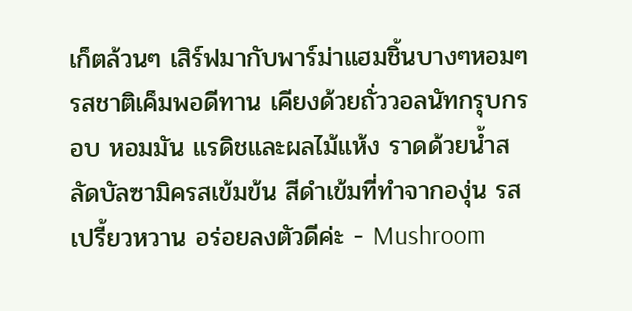เก็ตล้วนๆ เสิร์ฟมากับพาร์ม่าแฮมชิ้นบางๆหอมๆ รสชาติเค็มพอดีทาน เคียงด้วยถั่ววอลนัทกรุบกรอบ หอมมัน แรดิชและผลไม้แห้ง ราดด้วยน้ำสลัดบัลซามิครสเข้มข้น สีดำเข้มที่ทำจากองุ่น รสเปรี้ยวหวาน อร่อยลงตัวดีค่ะ - Mushroom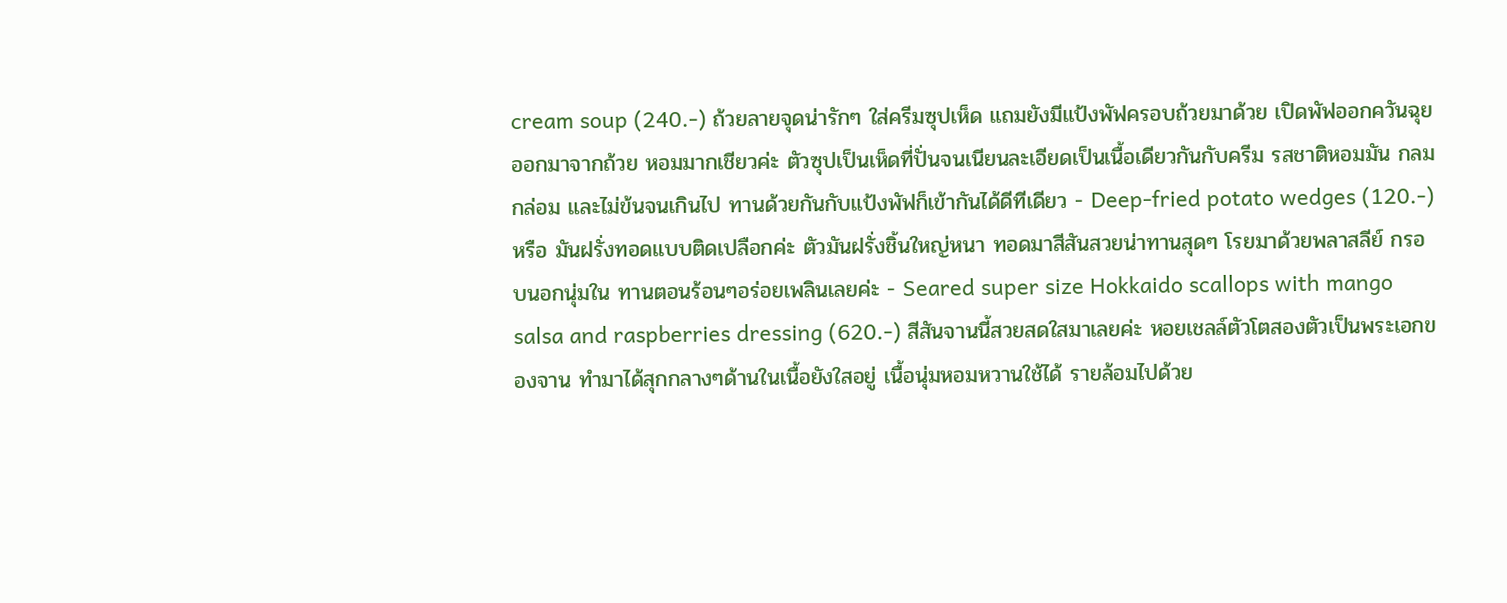cream soup (240.-) ถ้วยลายจุดน่ารักๆ ใส่ครีมซุปเห็ด แถมยังมีแป้งพัฟครอบถ้วยมาด้วย เปิดพัฟออกควันฉุยออกมาจากถ้วย หอมมากเชียวค่ะ ตัวซุปเป็นเห็ดที่ปั่นจนเนียนละเอียดเป็นเนื้อเดียวกันกับครีม รสชาติหอมมัน กลมกล่อม และไม่ข้นจนเกินไป ทานด้วยกันกับแป้งพัฟก็เข้ากันได้ดีทีเดียว - Deep-fried potato wedges (120.-) หรือ มันฝรั่งทอดแบบติดเปลือกค่ะ ตัวมันฝรั่งชิ้นใหญ่หนา ทอดมาสีสันสวยน่าทานสุดๆ โรยมาด้วยพลาสลีย์ กรอบนอกนุ่มใน ทานตอนร้อนๆอร่อยเพลินเลยค่ะ - Seared super size Hokkaido scallops with mango salsa and raspberries dressing (620.-) สีสันจานนี้สวยสดใสมาเลยค่ะ หอยเชลล์ตัวโตสองตัวเป็นพระเอกของจาน ทำมาได้สุกกลางๆด้านในเนื้อยังใสอยู่ เนื้อนุ่มหอมหวานใช้ได้ รายล้อมไปด้วย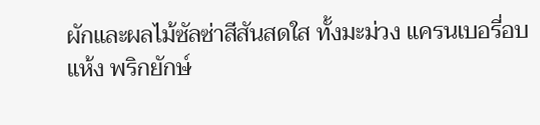ผักและผลไม้ซัลซ่าสีสันสดใส ทั้งมะม่วง แครนเบอรี่อบแห้ง พริกยักษ์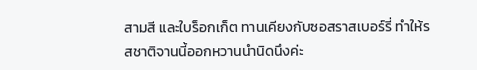สามสี และใบร็อกเก็ต ทานเคียงกับซอสราสเบอร์รี่ ทำให้รสชาติจานนี้ออกหวานนำนิดนึงค่ะ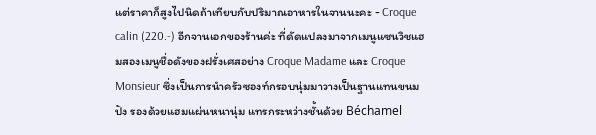แต่ราคาก็สูงไปนิดถ้าเทียบกับปริมาณอาหารในจานนะคะ - Croque calin (220.-) อีกจานเอกของร้านค่ะ ที่ดัดแปลงมาจากเมนูแซนวิชแฮมสองเมนูชื่อดังของฝรั่งเศสอย่าง Croque Madame และ Croque Monsieur ซึ่งเป็นการนำครัวซองท์กรอบนุ่มมาวางเป็นฐานแทนขนมปัง รองด้วยแฮมแผ่นหนานุ่ม แทรกระหว่างชั้นด้วย Béchamel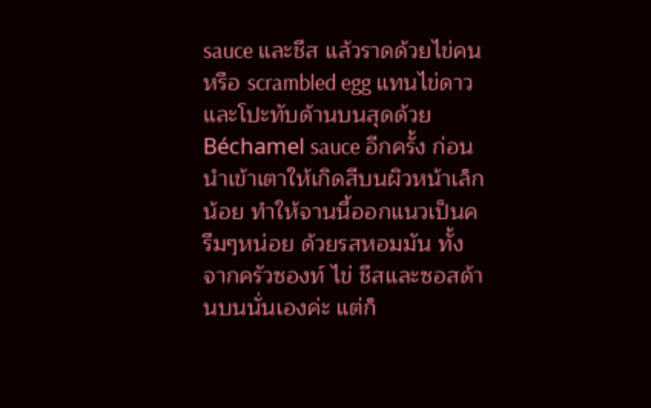sauce และชีส แล้วราดด้วยไข่คน หรือ scrambled egg แทนไข่ดาว และโปะทับด้านบนสุดด้วย Béchamel sauce อีกครั้ง ก่อนนำเข้าเตาให้เกิดสีบนผิวหน้าเล็กน้อย ทำให้จานนี้ออกแนวเป็นครีมๆหน่อย ด้วยรสหอมมัน ทั้งจากครัวซองท์ ไข่ ชีสและซอสด้านบนนั่นเองค่ะ แต่ก็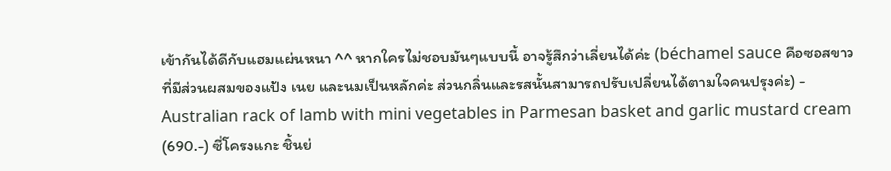เข้ากันได้ดีกับแฮมแผ่นหนา ^^ หากใครไม่ชอบมันๆแบบนี้ อาจรู้สึกว่าเลี่ยนได้ค่ะ (béchamel sauce คือซอสขาวที่มีส่วนผสมของแป้ง เนย และนมเป็นหลักค่ะ ส่วนกลิ่นและรสนั้นสามารถปรับเปลี่ยนได้ตามใจคนปรุงค่ะ) - Australian rack of lamb with mini vegetables in Parmesan basket and garlic mustard cream (690.-) ซี่โครงแกะ ชิ้นย่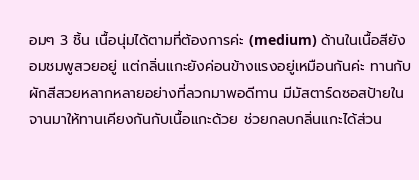อมๆ 3 ชิ้น เนื้อนุ่มได้ตามที่ต้องการค่ะ (medium) ด้านในเนื้อสียังอมชมพูสวยอยู่ แต่กลิ่นแกะยังค่อนข้างแรงอยู่เหมือนกันค่ะ ทานกับผักสีสวยหลากหลายอย่างที่ลวกมาพอดีทาน มีมัสตาร์ดซอสป้ายในจานมาให้ทานเคียงกันกับเนื้อแกะด้วย ช่วยกลบกลิ่นแกะได้ส่วน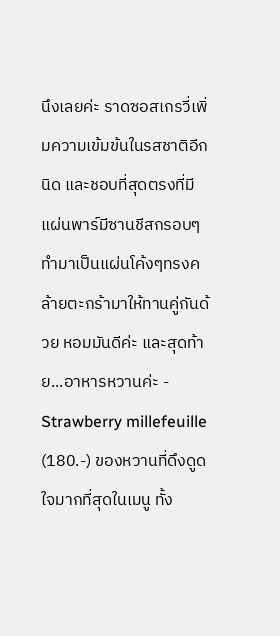นึงเลยค่ะ ราดซอสเกรวี่เพิ่มความเข้มข้นในรสชาติอีกนิด และชอบที่สุดตรงที่มีแผ่นพาร์มีซานชีสกรอบๆทำมาเป็นแผ่นโค้งๆทรงคล้ายตะกร้ามาให้ทานคู่กันด้วย หอมมันดีค่ะ และสุดท้าย...อาหารหวานค่ะ - Strawberry millefeuille (180.-) ของหวานที่ดึงดูดใจมากที่สุดในเมนู ทั้ง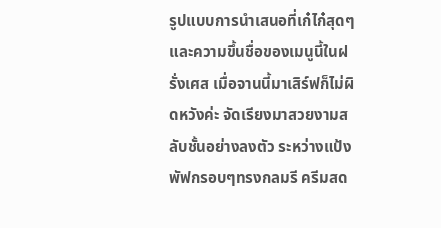รูปแบบการนำเสนอที่เก๋ไก๋สุดๆ และความขึ้นชื่อของเมนูนี้ในฝรั่งเศส เมื่อจานนี้มาเสิร์ฟก็ไม่ผิดหวังค่ะ จัดเรียงมาสวยงามสลับชั้นอย่างลงตัว ระหว่างแป้งพัฟกรอบๆทรงกลมรี ครีมสด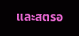และสตรอ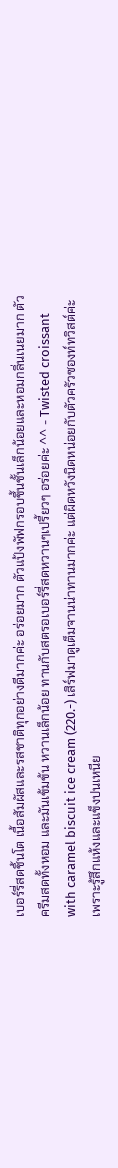เบอร์รี่สดชิ้นโต เนื้อสัมผัสและรสชาติทุกอย่างดีมากค่ะ อร่อยมาก ตัวแป้งพัฟกรอบขึ้นชั้นเล็กน้อยและหอมกลิ่นเนยมาก ตัวครีมสดทั้งหอม และมันเข้มข้น หวานเล็กน้อย ทานกับสตรอเบอร์รี่สดหวานๆเปรี้ยวๆ อร่อยค่ะ ^^ - Twisted croissant with caramel biscuit ice cream (220.-) เสิร์ฟมาดูเต็มจานน่าทานมากค่ะ แต่ผิดหวังนิดหน่อยกับตัวครัวซองท์ทวิสต์ค่ะ เพราะรู้สึกแห้งและแข็งปนเหนีย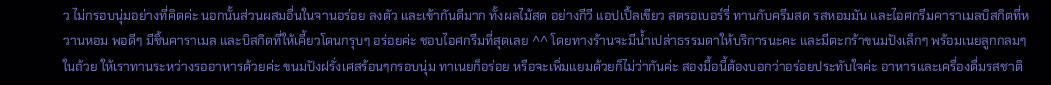ว ไม่กรอบนุ่มอย่างที่คิดค่ะ นอกนั้นส่วนผสมอื่นในจานอร่อย ลงตัว และเข้ากันดีมาก ทั้งผลไม้สด อย่างกีวี แอปเปิ้ลเขียว สตรอเบอร์รี่ ทานกับครีมสด รสหอมมัน และไอศกรีมคาราเมลบิสกิตที่หวานหอม พอดีๆ มีชิ้นคาราเมล และบิสกิตที่ให้เคี้ยวโดนกรุบๆ อร่อยค่ะ ชอบไอศกรีมที่สุดเลย ^^ โดยทางร้านจะมีน้ำเปล่าธรรมดาให้บริการนะคะ และมีตะกร้าขนมปังเล็กๆ พร้อมเนยลูกกลมๆในถ้วย ให้เราทานระหว่างรออาหารด้วยค่ะ ขนมปังฝรั่งเศสร้อนๆกรอบนุ่ม ทาเนยก็อร่อย หรือจะเพิ่มแยมด้วยก็ไม่ว่ากันค่ะ สองมื้อนี้ต้องบอกว่าอร่อยประทับใจค่ะ อาหารและเครื่องดื่มรสชาติ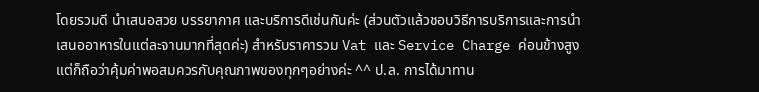โดยรวมดี นำเสนอสวย บรรยากาศ และบริการดีเช่นกันค่ะ (ส่วนตัวแล้วชอบวิธีการบริการและการนำเสนออาหารในแต่ละจานมากที่สุดค่ะ) สำหรับราคารวม Vat และ Service Charge ค่อนข้างสูงแต่ก็ถือว่าคุ้มค่าพอสมควรกับคุณภาพของทุกๆอย่างค่ะ ^^ ป.ล. การได้มาทาน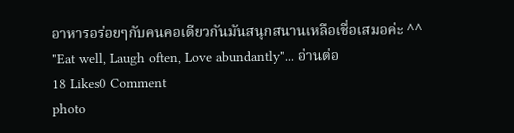อาหารอร่อยๆกับคนคอเดียวกันมันสนุกสนานเหลือเชื่อเสมอค่ะ ^^ "Eat well, Laugh often, Love abundantly"... อ่านต่อ
18 Likes0 Comment
photo